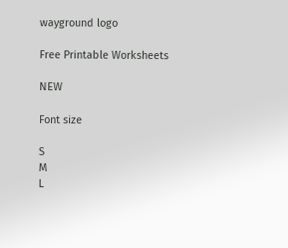wayground logo

Free Printable Worksheets

NEW

Font size

S
M
L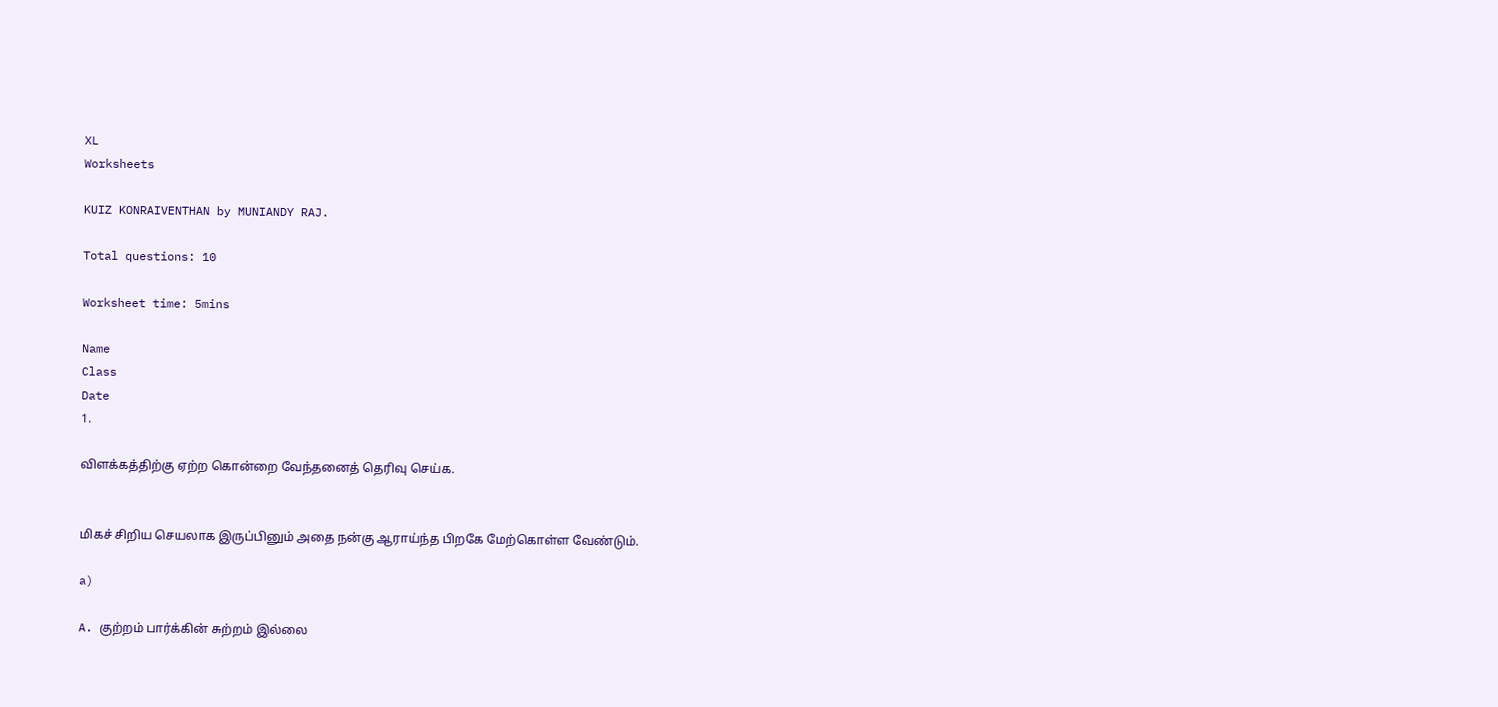XL
Worksheets

KUIZ KONRAIVENTHAN by MUNIANDY RAJ.

Total questions: 10

Worksheet time: 5mins

Name
Class
Date
1.

விளக்கத்திற்கு ஏற்ற கொன்றை வேந்தனைத் தெரிவு செய்க.


மிகச் சிறிய செயலாக இருப்பினும் அதை நன்கு ஆராய்ந்த பிறகே மேற்கொள்ள வேண்டும்.

a)

A. குற்றம் பார்க்கின் சுற்றம் இல்லை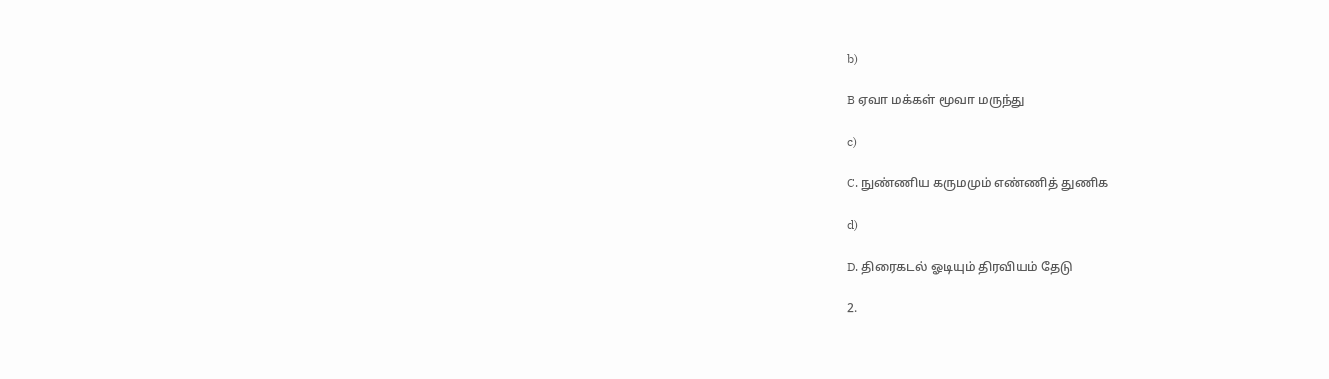b)

B ஏவா மக்கள் மூவா மருந்து

c)

C. நுண்ணிய கருமமும் எண்ணித் துணிக

d)

D. திரைகடல் ஓடியும் திரவியம் தேடு

2.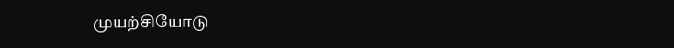முயற்சியோடு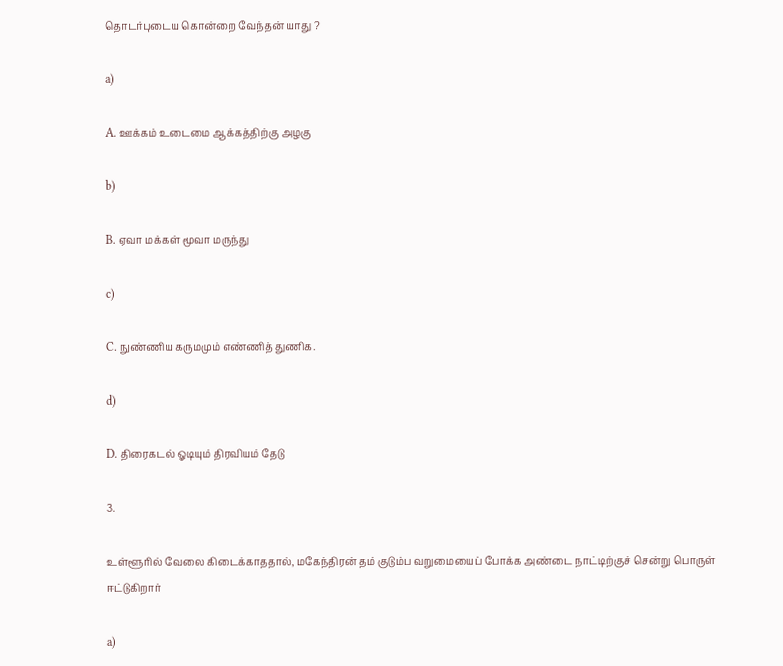தொடர்புடைய கொன்றை வேந்தன் யாது ?

a)

A. ஊக்கம் உடைமை ஆக்கத்திற்கு அழகு

b)

B. ஏவா மக்கள் மூவா மருந்து

c)

C. நுண்ணிய கருமமும் எண்ணித் துணிக.

d)

D. திரைகடல் ஓடியும் திரவியம் தேடு

3.

உள்ளூரில் வேலை கிடைக்காததால், மகேந்திரன் தம் குடும்ப வறுமையைப் போக்க அண்டை நாட்டிற்குச் சென்று பொருள் ஈட்டுகிறார்

a)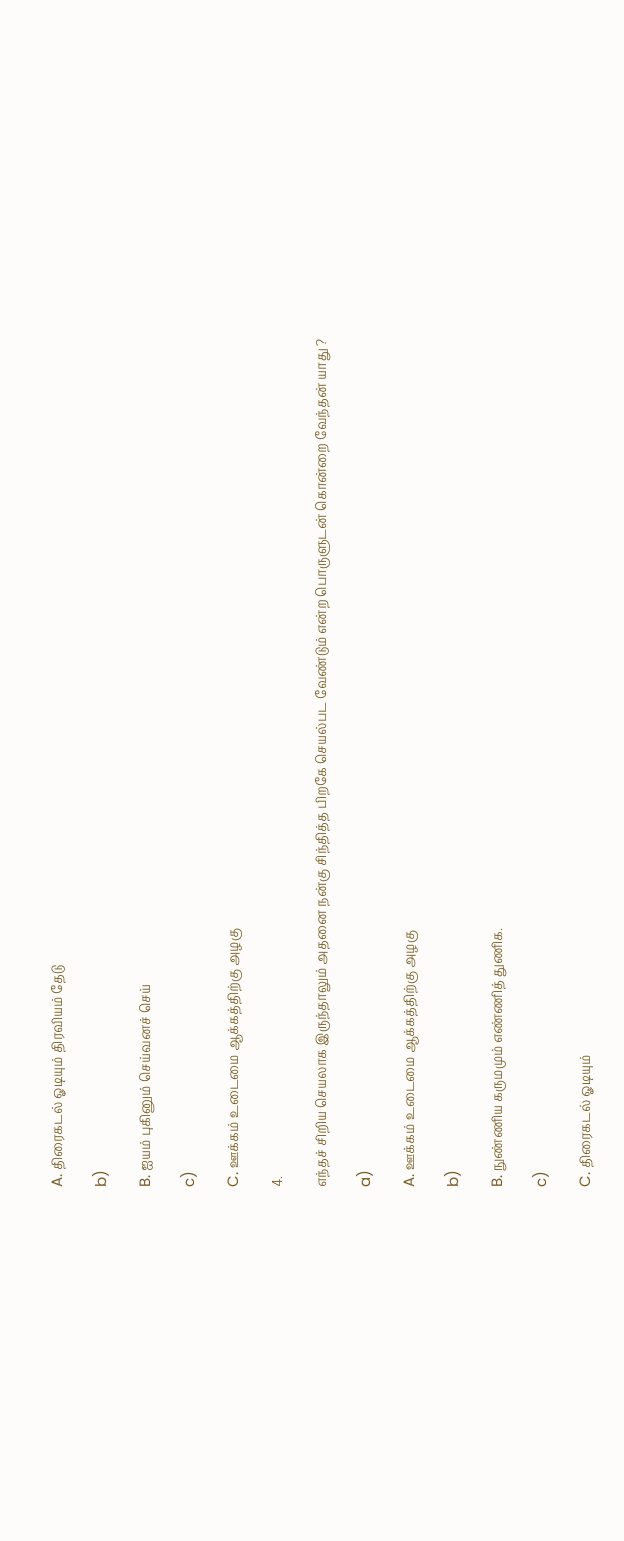A. திரைகடல் ஓடியும் திரவியம் தேடு

b)

B. ஐயம் புகினும் செய்வனச் செய்

c)

C. ஊக்கம் உடைமை ஆக்கத்திற்கு அழகு

4.

எந்தச் சிறிய செயலாக இருந்தாலும் அதனை நன்கு சிந்தித்த பிறகே செயல்பட வேண்டும் என்ற பொருளுடன் கொன்றை வேந்தன் யாது ?

a)

A. ஊக்கம் உடைமை ஆக்கத்திற்கு அழகு

b)

B. நுண்ணிய கருமமும் எண்ணித் துணிக.

c)

C. திரைகடல் ஓடியும்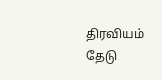திரவியம் தேடு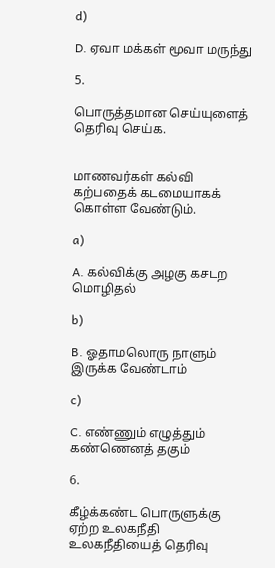d)

D. ஏவா மக்கள் மூவா மருந்து

5.

பொருத்தமான செய்யுளைத் தெரிவு செய்க.


மாணவர்கள் கல்வி கற்பதைக் கடமையாகக் கொள்ள வேண்டும்.

a)

A. கல்விக்கு அழகு கசடற மொழிதல்

b)

B. ஓதாமலொரு நாளும் இருக்க வேண்டாம்

c)

C. எண்ணும் எழுத்தும் கண்ணெனத் தகும்

6.

கீழ்க்கண்ட பொருளுக்கு ஏற்ற உலகநீதி உலகநீதியைத் தெரிவு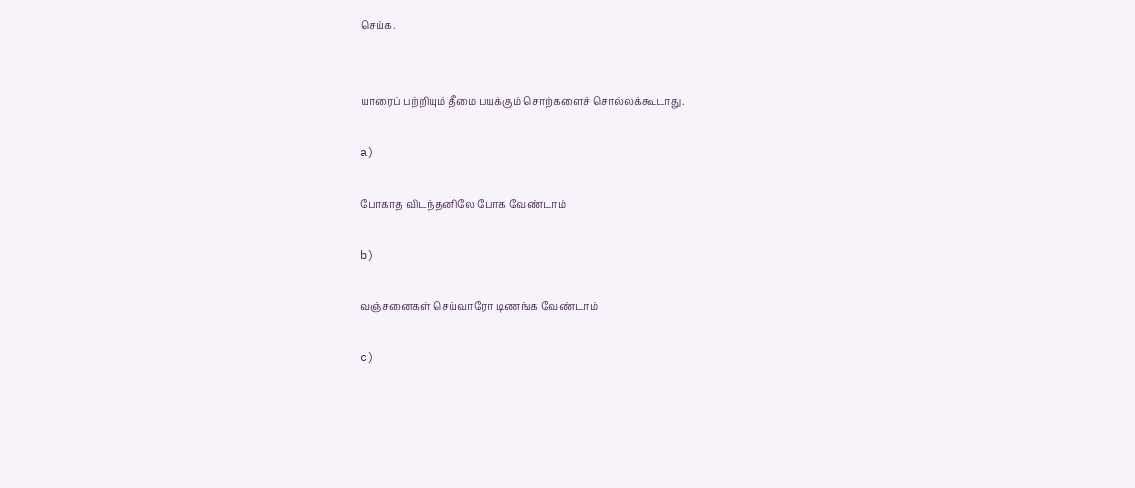செய்க.


யாரைப் பற்றியும் தீமை பயக்கும் சொற்களைச் சொல்லக்கூடாது.

a)

போகாத விடந்தனிலே போக வேண்டாம்

b)

வஞ்சனைகள் செய்வாரோ டிணங்க வேண்டாம்

c)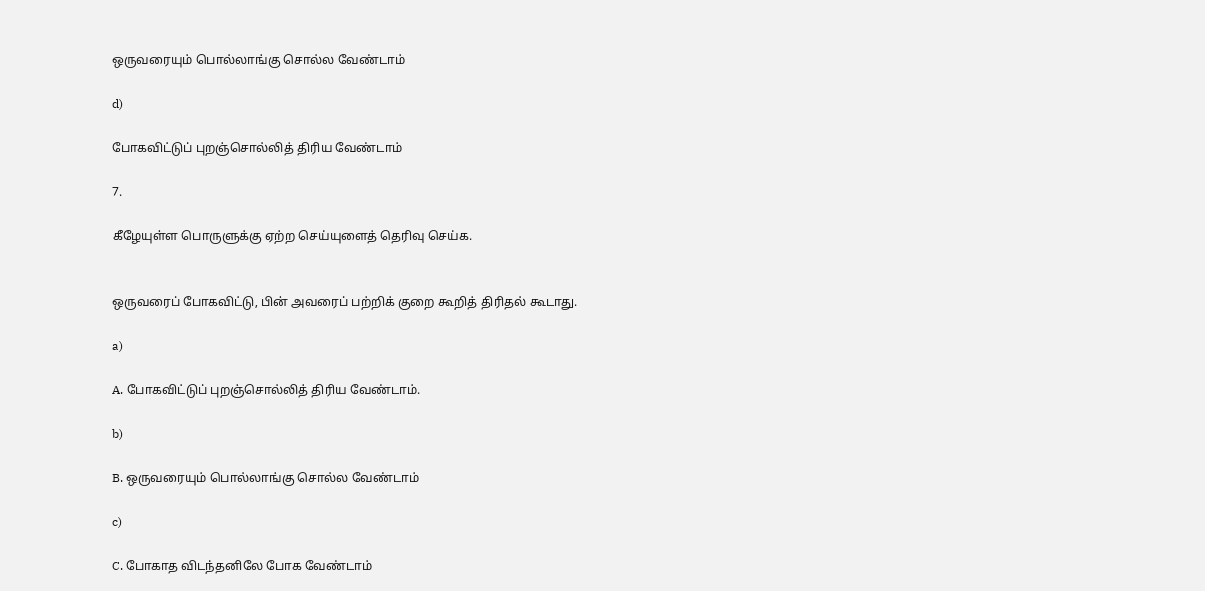ஒருவரையும் பொல்லாங்கு சொல்ல வேண்டாம்

d)

போகவிட்டுப் புறஞ்சொல்லித் திரிய வேண்டாம்

7.

கீழேயுள்ள பொருளுக்கு ஏற்ற செய்யுளைத் தெரிவு செய்க.


ஒருவரைப் போகவிட்டு, பின் அவரைப் பற்றிக் குறை கூறித் திரிதல் கூடாது.

a)

A. போகவிட்டுப் புறஞ்சொல்லித் திரிய வேண்டாம்.

b)

B. ஒருவரையும் பொல்லாங்கு சொல்ல வேண்டாம்

c)

C. போகாத விடந்தனிலே போக வேண்டாம்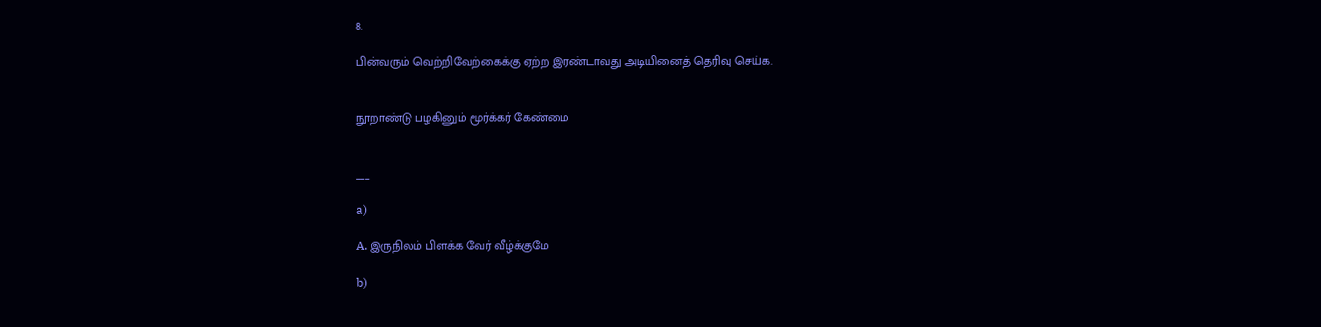8.

பின்வரும் வெற்றிவேற்கைக்கு ஏற்ற இரண்டாவது அடியினைத் தெரிவு செய்க.


நூறாண்டு பழகினும் மூர்க்கர் கேண்மை


___

a)

A. இருநிலம் பிளக்க வேர் வீழ்க்குமே

b)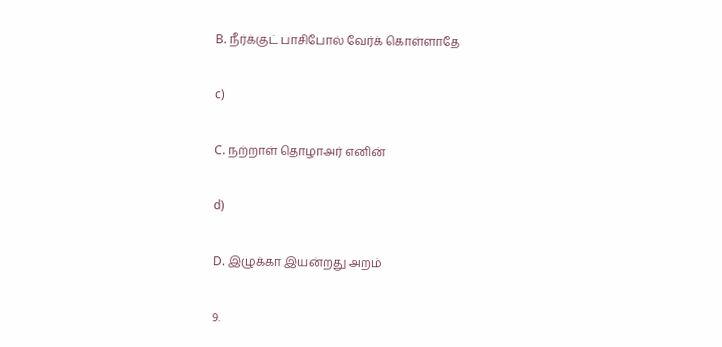B. நீர்க்குட் பாசிபோல் வேர்க் கொள்ளாதே

c)

C. நற்றாள் தொழாஅர் எனின்

d)

D. இழுக்கா இயன்றது அறம்

9.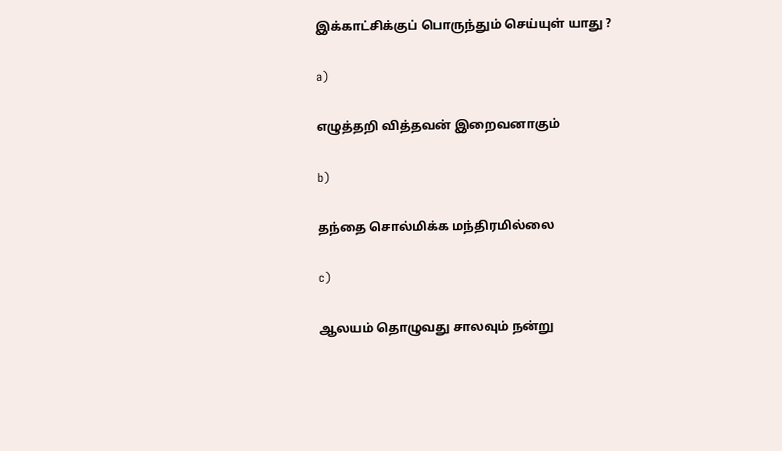இக்காட்சிக்குப் பொருந்தும் செய்யுள் யாது ?

a)

எழுத்தறி வித்தவன் இறைவனாகும்

b)

தந்தை சொல்மிக்க மந்திரமில்லை

c)

ஆலயம் தொழுவது சாலவும் நன்று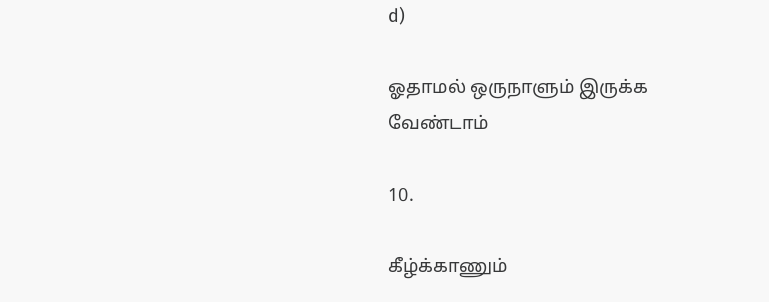d)

ஓதாமல் ஒருநாளும் இருக்க வேண்டாம்

10.

கீழ்க்காணும்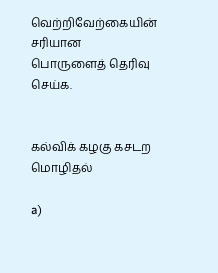வெற்றிவேற்கையின் சரியான பொருளைத் தெரிவு செய்க.


கல்விக் கழகு கசடற மொழிதல்

a)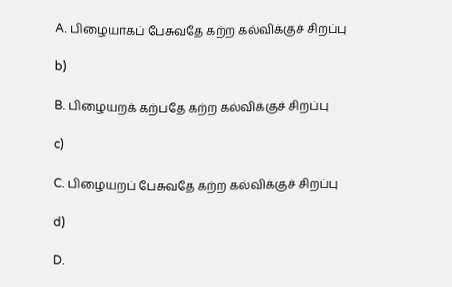A. பிழையாகப் பேசுவதே கற்ற கல்விக்குச் சிறப்பு

b)

B. பிழையறக் கற்பதே கற்ற கல்விக்குச் சிறப்பு

c)

C. பிழையறப் பேசுவதே கற்ற கல்விக்குச் சிறப்பு

d)

D.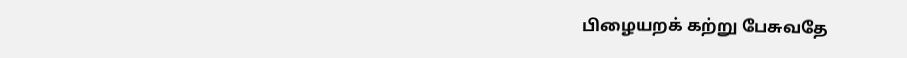பிழையறக் கற்று பேசுவதே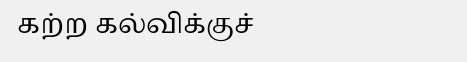கற்ற கல்விக்குச்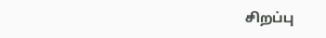சிறப்பு